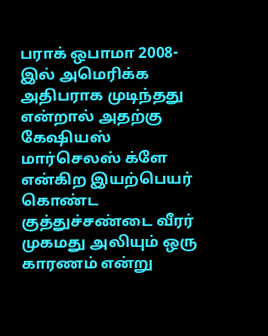பராக் ஒபாமா 2008-இல் அமெரிக்க அதிபராக முடிந்தது என்றால் அதற்கு கேஷியஸ் மார்செலஸ் க்ளே என்கிற இயற்பெயர் கொண்ட குத்துச்சண்டை வீரர் முகமது அலியும் ஒரு காரணம் என்று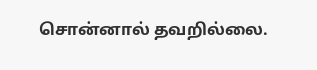சொன்னால் தவறில்லை.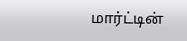மார்ட்டின்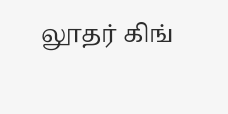லூதர் கிங்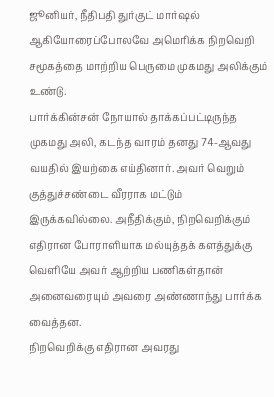ஜூனியர், நீதிபதி துர்குட் மார்ஷல் ஆகியோரைப்போலவே அமெரிக்க நிறவெறி சமூகத்தை மாற்றிய பெருமை முகமது அலிக்கும் உண்டு.
பார்க்கின்சன் நோயால் தாக்கப்பட்டிருந்த முகமது அலி, கடந்த வாரம் தனது 74-ஆவது வயதில் இயற்கை எய்தினார். அவர் வெறும் குத்துச்சண்டை வீரராக மட்டும் இருக்கவில்லை. அநீதிக்கும், நிறவெறிக்கும் எதிரான போராளியாக மல்யுத்தக் களத்துக்கு வெளியே அவர் ஆற்றிய பணிகள்தான் அனைவரையும் அவரை அண்ணாந்து பார்க்க வைத்தன.
நிறவெறிக்கு எதிரான அவரது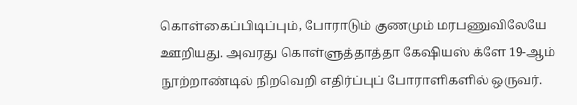கொள்கைப்பிடிப்பும், போராடும் குணமும் மரபணுவிலேயே ஊறியது. அவரது கொள்ளுத்தாத்தா கேஷியஸ் க்ளே 19-ஆம் நூற்றாண்டில் நிறவெறி எதிர்ப்புப் போராளிகளில் ஒருவர்.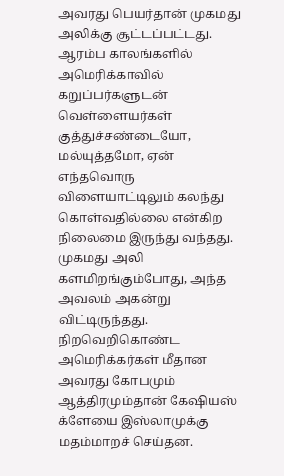அவரது பெயர்தான் முகமது அலிக்கு சூட்டப்பட்டது.
ஆரம்ப காலங்களில் அமெரிக்காவில் கறுப்பர்களுடன் வெள்ளையர்கள் குத்துச்சண்டையோ, மல்யுத்தமோ, ஏன் எந்தவொரு விளையாட்டிலும் கலந்து கொள்வதில்லை என்கிற நிலைமை இருந்து வந்தது. முகமது அலி களமிறங்கும்போது, அந்த அவலம் அகன்று விட்டிருந்தது. நிறவெறிகொண்ட அமெரிக்கர்கள் மீதான அவரது கோபமும் ஆத்திரமும்தான் கேஷியஸ் க்ளேயை இஸ்லாமுக்கு மதம்மாறச் செய்தன.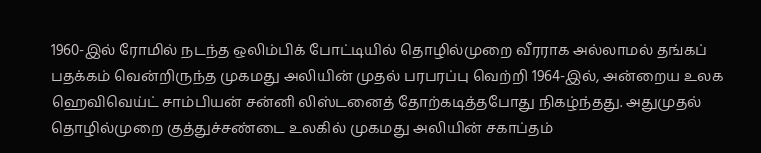1960-இல் ரோமில் நடந்த ஒலிம்பிக் போட்டியில் தொழில்முறை வீரராக அல்லாமல் தங்கப் பதக்கம் வென்றிருந்த முகமது அலியின் முதல் பரபரப்பு வெற்றி 1964-இல், அன்றைய உலக ஹெவிவெய்ட் சாம்பியன் சன்னி லிஸ்டனைத் தோற்கடித்தபோது நிகழ்ந்தது. அதுமுதல் தொழில்முறை குத்துச்சண்டை உலகில் முகமது அலியின் சகாப்தம்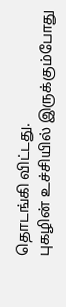தொடங்கி விட்டது.
புகழின் உச்சியில் இருக்கும்போது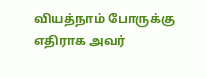வியத்நாம் போருக்கு எதிராக அவர்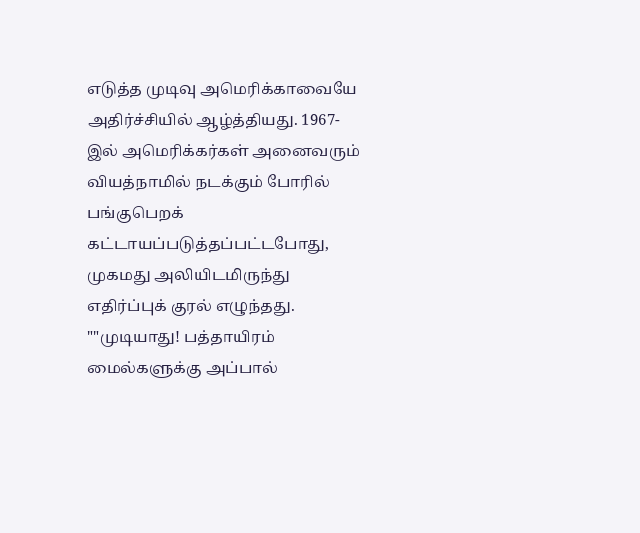எடுத்த முடிவு அமெரிக்காவையே அதிர்ச்சியில் ஆழ்த்தியது. 1967-இல் அமெரிக்கர்கள் அனைவரும் வியத்நாமில் நடக்கும் போரில் பங்குபெறக் கட்டாயப்படுத்தப்பட்டபோது, முகமது அலியிடமிருந்து எதிர்ப்புக் குரல் எழுந்தது. ""முடியாது! பத்தாயிரம் மைல்களுக்கு அப்பால்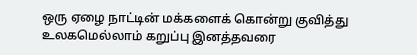ஒரு ஏழை நாட்டின் மக்களைக் கொன்று குவித்து உலகமெல்லாம் கறுப்பு இனத்தவரை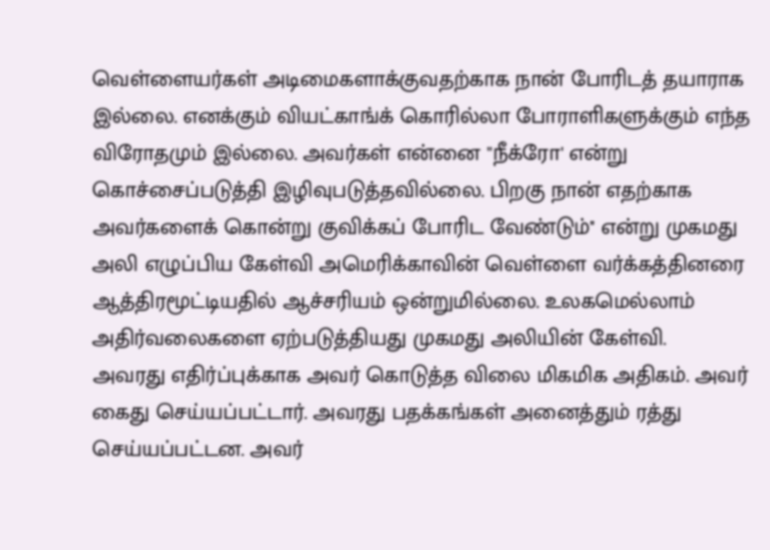வெள்ளையர்கள் அடிமைகளாக்குவதற்காக நான் போரிடத் தயாராக இல்லை. எனக்கும் வியட்காங்க் கொரில்லா போராளிகளுக்கும் எந்த விரோதமும் இல்லை. அவர்கள் என்னை "நீக்ரோ' என்று கொச்சைப்படுத்தி இழிவுபடுத்தவில்லை. பிறகு நான் எதற்காக அவர்களைக் கொன்று குவிக்கப் போரிட வேண்டும்'' என்று முகமது அலி எழுப்பிய கேள்வி அமெரிக்காவின் வெள்ளை வர்க்கத்தினரை ஆத்திரமூட்டியதில் ஆச்சரியம் ஒன்றுமில்லை. உலகமெல்லாம் அதிர்வலைகளை ஏற்படுத்தியது முகமது அலியின் கேள்வி.
அவரது எதிர்ப்புக்காக அவர் கொடுத்த விலை மிகமிக அதிகம். அவர் கைது செய்யப்பட்டார். அவரது பதக்கங்கள் அனைத்தும் ரத்து செய்யப்பட்டன. அவர்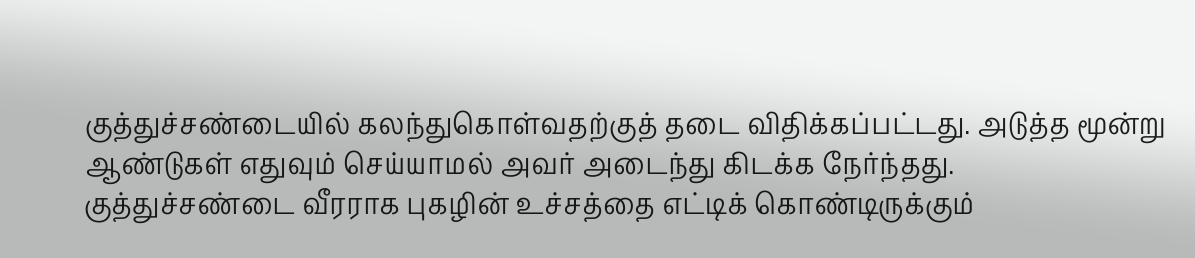குத்துச்சண்டையில் கலந்துகொள்வதற்குத் தடை விதிக்கப்பட்டது. அடுத்த மூன்று ஆண்டுகள் எதுவும் செய்யாமல் அவர் அடைந்து கிடக்க நேர்ந்தது.
குத்துச்சண்டை வீரராக புகழின் உச்சத்தை எட்டிக் கொண்டிருக்கும்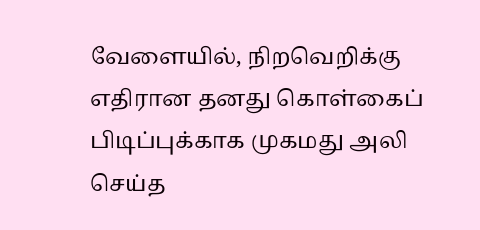வேளையில், நிறவெறிக்கு எதிரான தனது கொள்கைப் பிடிப்புக்காக முகமது அலி செய்த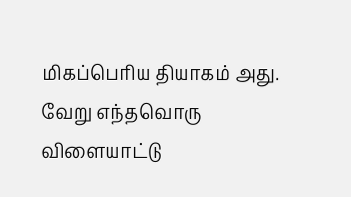மிகப்பெரிய தியாகம் அது. வேறு எந்தவொரு விளையாட்டு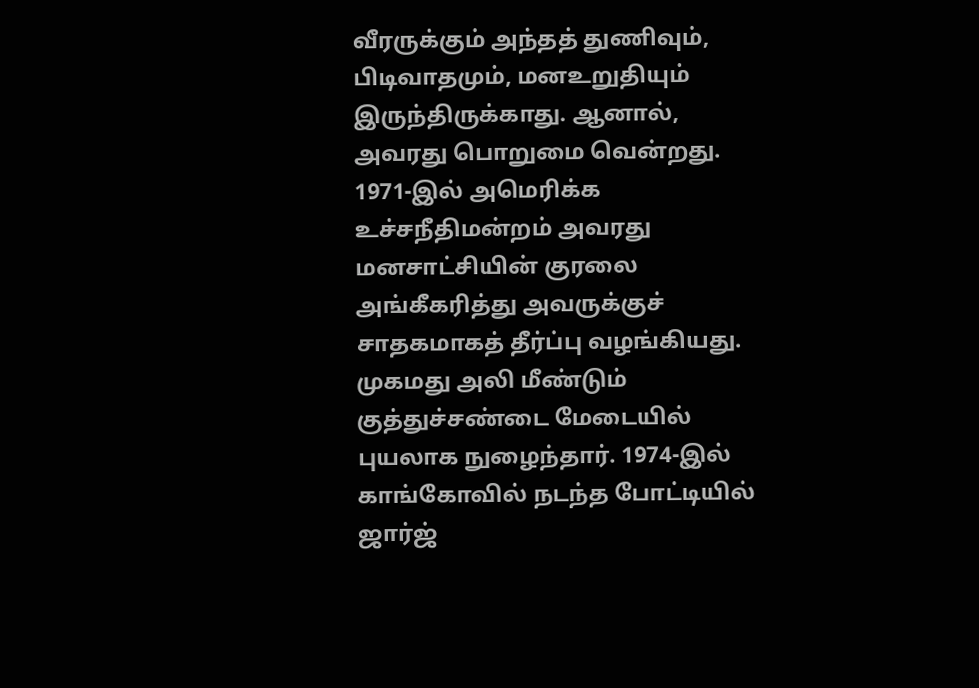வீரருக்கும் அந்தத் துணிவும், பிடிவாதமும், மனஉறுதியும் இருந்திருக்காது. ஆனால், அவரது பொறுமை வென்றது. 1971-இல் அமெரிக்க உச்சநீதிமன்றம் அவரது மனசாட்சியின் குரலை அங்கீகரித்து அவருக்குச் சாதகமாகத் தீர்ப்பு வழங்கியது.
முகமது அலி மீண்டும் குத்துச்சண்டை மேடையில் புயலாக நுழைந்தார். 1974-இல் காங்கோவில் நடந்த போட்டியில் ஜார்ஜ்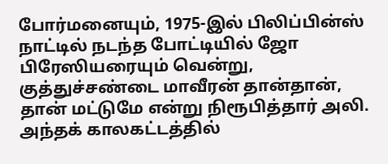போர்மனையும், 1975-இல் பிலிப்பின்ஸ் நாட்டில் நடந்த போட்டியில் ஜோ பிரேஸியரையும் வென்று, குத்துச்சண்டை மாவீரன் தான்தான், தான் மட்டுமே என்று நிரூபித்தார் அலி. அந்தக் காலகட்டத்தில்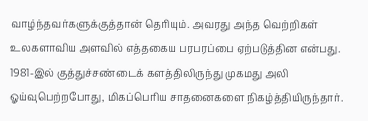வாழ்ந்தவர்களுக்குத்தான் தெரியும். அவரது அந்த வெற்றிகள் உலகளாவிய அளவில் எத்தகைய பரபரப்பை ஏற்படுத்தின என்பது.
1981-இல் குத்துச்சண்டைக் களத்திலிருந்து முகமது அலி ஓய்வுபெற்றபோது, மிகப்பெரிய சாதனைகளை நிகழ்த்தியிருந்தார்.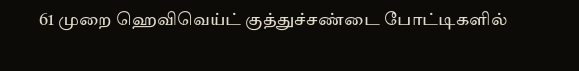61 முறை ஹெவிவெய்ட் குத்துச்சண்டை போட்டிகளில்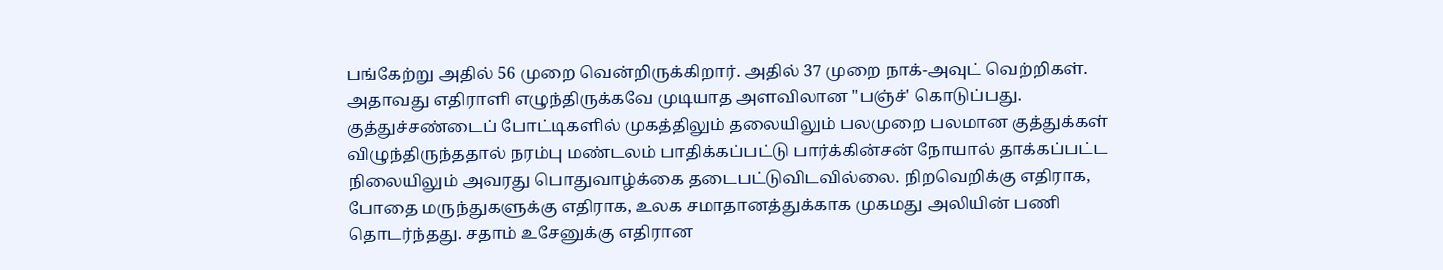பங்கேற்று அதில் 56 முறை வென்றிருக்கிறார். அதில் 37 முறை நாக்-அவுட் வெற்றிகள். அதாவது எதிராளி எழுந்திருக்கவே முடியாத அளவிலான "பஞ்ச்' கொடுப்பது.
குத்துச்சண்டைப் போட்டிகளில் முகத்திலும் தலையிலும் பலமுறை பலமான குத்துக்கள் விழுந்திருந்ததால் நரம்பு மண்டலம் பாதிக்கப்பட்டு பார்க்கின்சன் நோயால் தாக்கப்பட்ட நிலையிலும் அவரது பொதுவாழ்க்கை தடைபட்டுவிடவில்லை. நிறவெறிக்கு எதிராக, போதை மருந்துகளுக்கு எதிராக, உலக சமாதானத்துக்காக முகமது அலியின் பணி தொடர்ந்தது. சதாம் உசேனுக்கு எதிரான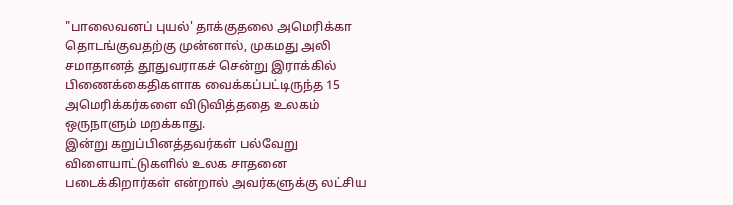"பாலைவனப் புயல்' தாக்குதலை அமெரிக்கா தொடங்குவதற்கு முன்னால், முகமது அலி சமாதானத் தூதுவராகச் சென்று இராக்கில் பிணைக்கைதிகளாக வைக்கப்பட்டிருந்த 15 அமெரிக்கர்களை விடுவித்ததை உலகம் ஒருநாளும் மறக்காது.
இன்று கறுப்பினத்தவர்கள் பல்வேறு விளையாட்டுகளில் உலக சாதனை படைக்கிறார்கள் என்றால் அவர்களுக்கு லட்சிய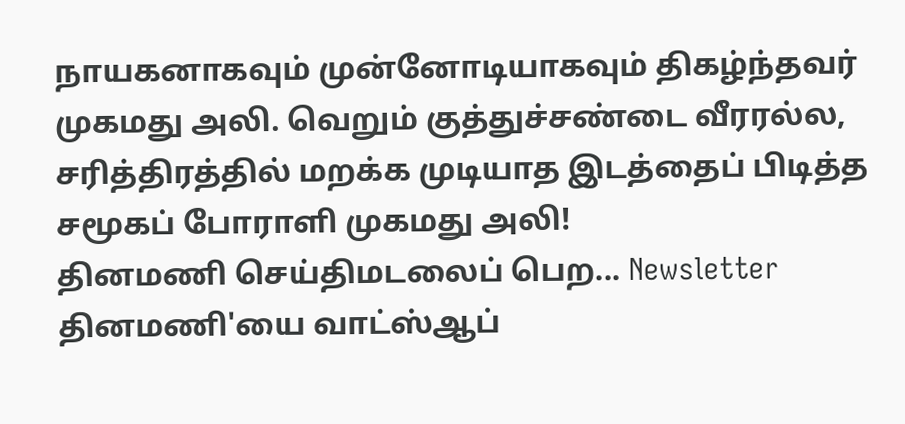நாயகனாகவும் முன்னோடியாகவும் திகழ்ந்தவர் முகமது அலி. வெறும் குத்துச்சண்டை வீரரல்ல, சரித்திரத்தில் மறக்க முடியாத இடத்தைப் பிடித்த சமூகப் போராளி முகமது அலி!
தினமணி செய்திமடலைப் பெற... Newsletter
தினமணி'யை வாட்ஸ்ஆப்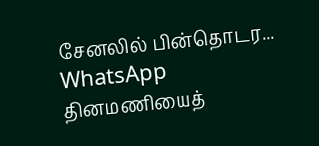சேனலில் பின்தொடர... WhatsApp
தினமணியைத்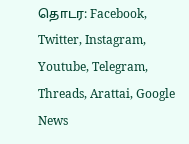தொடர: Facebook, Twitter, Instagram, Youtube, Telegram, Threads, Arattai, Google News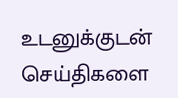உடனுக்குடன் செய்திகளை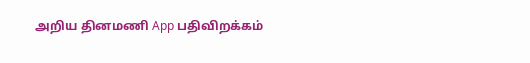அறிய தினமணி App பதிவிறக்கம்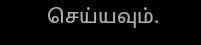செய்யவும்.